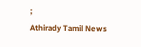;
Athirady Tamil News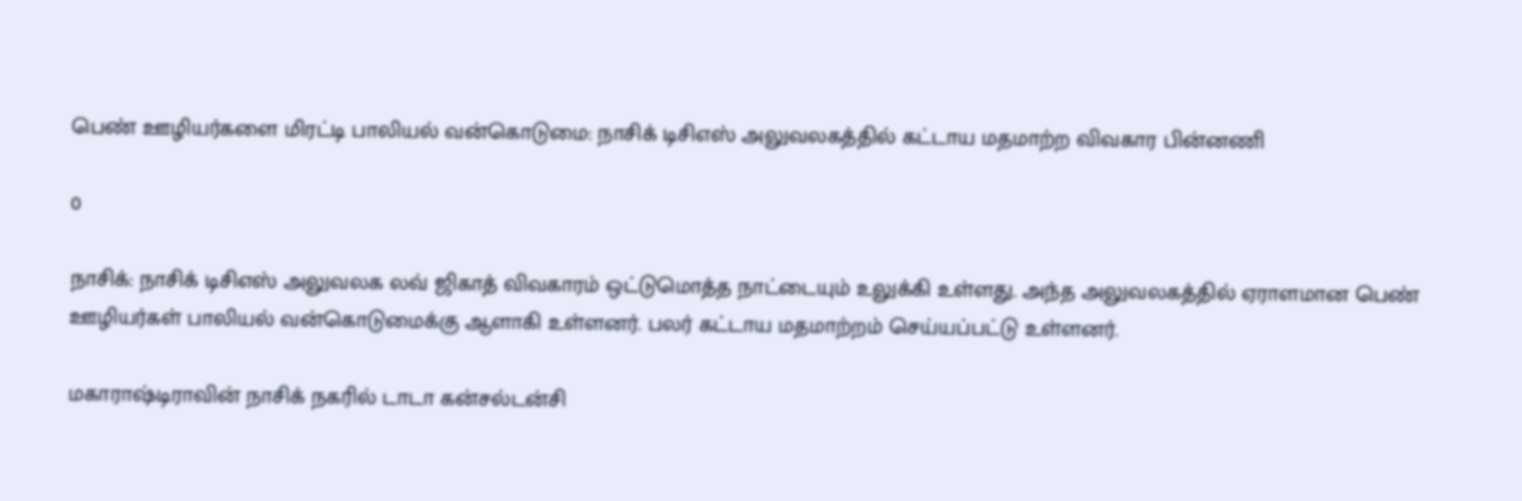பெண் ஊழியர்களை மிரட்டி பாலியல் வன்கொடுமை: நாசிக் டிசிஎஸ் அலுவலகத்தில் கட்டாய மதமாற்ற விவகார பின்னணி

0

நாசிக்: நாசிக் டிசிஎஸ் அலுவலக லவ் ஜிகாத் விவகாரம் ஒட்டுமொத்த நாட்டையும் உலுக்கி உள்ளது. அந்த அலுவலகத்தில் ஏராளமான பெண் ஊழியர்கள் பாலியல் வன்கொடுமைக்கு ஆளாகி உள்ளனர். பலர் கட்டாய மதமாற்றம் செய்யப்பட்டு உள்ளனர்.

மகாராஷ்டிராவின் நாசிக் நகரில் டாடா கன்சல்டன்சி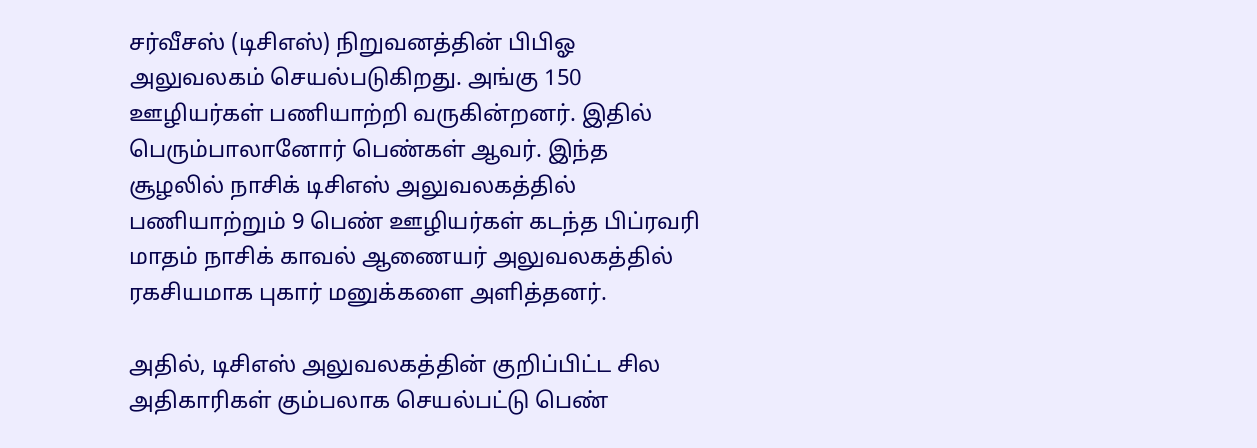சர்வீசஸ் (டிசிஎஸ்) நிறுவனத்தின் பிபிஓ அலுவலகம் செயல்படுகிறது. அங்கு 150 ஊழியர்கள் பணியாற்றி வருகின்றனர். இதில் பெரும்பாலானோர் பெண்கள் ஆவர். இந்த சூழலில் நாசிக் டிசிஎஸ் அலுவலகத்தில் பணியாற்றும் 9 பெண் ஊழியர்கள் கடந்த பிப்ரவரி மாதம் நாசிக் காவல் ஆணையர் அலுவலகத்தில் ரகசியமாக புகார் மனுக்களை அளித்தனர்.

அதில், டிசிஎஸ் அலுவலகத்தின் குறிப்பிட்ட சில அதிகாரிகள் கும்பலாக செயல்பட்டு பெண்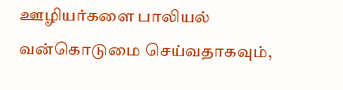ஊழியர்களை பாலியல் வன்கொடுமை செய்வதாகவும்,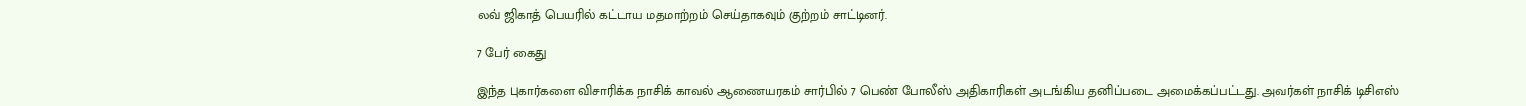லவ் ஜிகாத் பெயரில் கட்டாய மதமாற்றம் செய்தாகவும் குற்றம் சாட்டினர்.

7 பேர் கைது

இந்த புகார்களை விசாரிக்க நாசிக் காவல் ஆணையரகம் சார்பில் 7 பெண் போலீஸ் அதிகாரிகள் அடங்கிய தனிப்படை அமைக்கப்பட்டது. அவர்கள் நாசிக் டிசிஎஸ்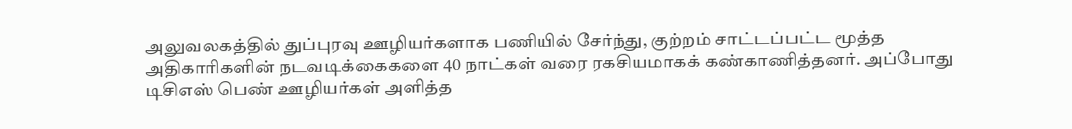அலுவலகத்தில் துப்புரவு ஊழியர்களாக பணியில் சேர்ந்து, குற்றம் சாட்டப்பட்ட மூத்த அதிகாரிகளின் நடவடிக்கைகளை 40 நாட்கள் வரை ரகசியமாகக் கண்காணித்தனர். அப்போது டிசிஎஸ் பெண் ஊழியர்கள் அளித்த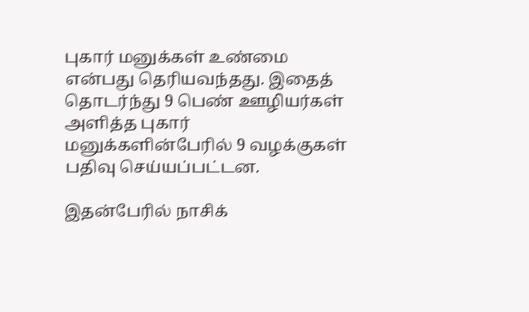புகார் மனுக்கள் உண்மை என்பது தெரியவந்தது. இதைத் தொடர்ந்து 9 பெண் ஊழியர்கள் அளித்த புகார் மனுக்களின்பேரில் 9 வழக்குகள் பதிவு செய்யப்பட்டன.

இதன்பேரில் நாசிக்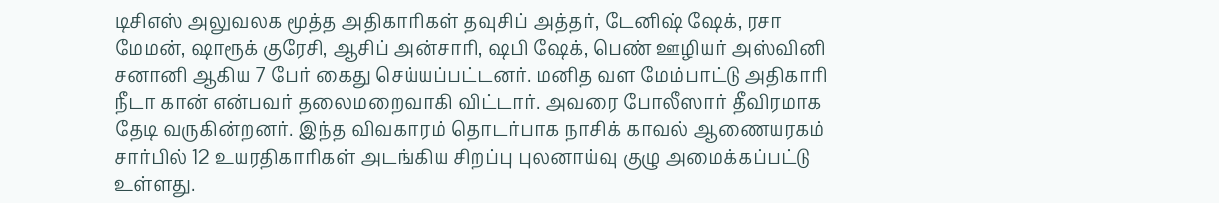டிசிஎஸ் அலுவலக மூத்த அதிகாரிகள் தவுசிப் அத்தர், டேனிஷ் ஷேக், ரசா மேமன், ஷாரூக் குரேசி, ஆசிப் அன்சாரி, ஷபி ஷேக், பெண் ஊழியர் அஸ்வினி சனானி ஆகிய 7 பேர் கைது செய்யப்பட்டனர். மனித வள மேம்பாட்டு அதிகாரி நீடா கான் என்பவர் தலைமறைவாகி விட்டார். அவரை போலீஸார் தீவிரமாக தேடி வருகின்றனர். இந்த விவகாரம் தொடர்பாக நாசிக் காவல் ஆணையரகம் சார்பில் 12 உயரதிகாரிகள் அடங்கிய சிறப்பு புலனாய்வு குழு அமைக்கப்பட்டு உள்ளது.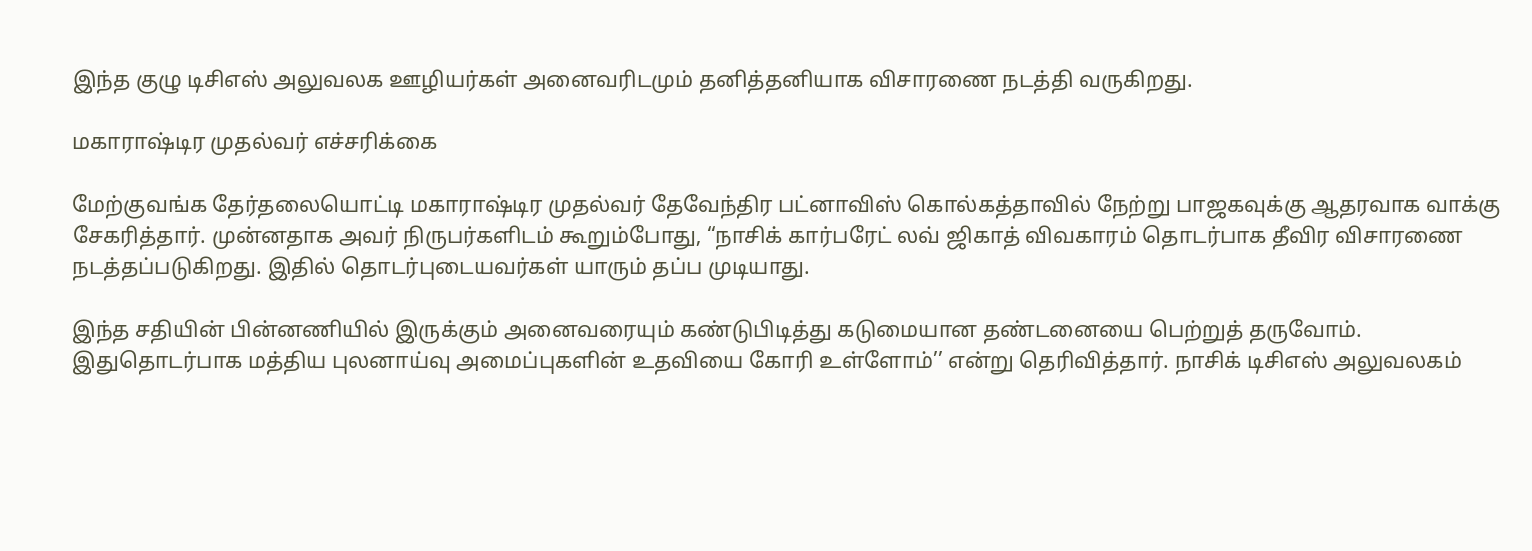இந்த குழு டிசிஎஸ் அலுவலக ஊழியர்கள் அனைவரிடமும் தனித்தனியாக விசாரணை நடத்தி வருகிறது.

மகாராஷ்டிர முதல்வர் எச்சரிக்கை

மேற்குவங்க தேர்தலையொட்டி மகாராஷ்டிர முதல்வர் தேவேந்திர பட்னாவிஸ் கொல்கத்தாவில் நேற்று பாஜகவுக்கு ஆதரவாக வாக்கு சேகரித்தார். முன்னதாக அவர் நிருபர்களிடம் கூறும்போது, “நாசிக் கார்பரேட் லவ் ஜிகாத் விவகாரம் தொடர்பாக தீவிர விசாரணை நடத்தப்படுகிறது. இதில் தொடர்புடையவர்கள் யாரும் தப்ப முடியாது.

இந்த சதியின் பின்னணியில் இருக்கும் அனைவரையும் கண்டுபிடித்து கடுமையான தண்டனையை பெற்றுத் தருவோம். இதுதொடர்பாக மத்திய புலனாய்வு அமைப்புகளின் உதவியை கோரி உள்ளோம்’’ என்று தெரிவித்தார். நாசிக் டிசிஎஸ் அலுவலகம்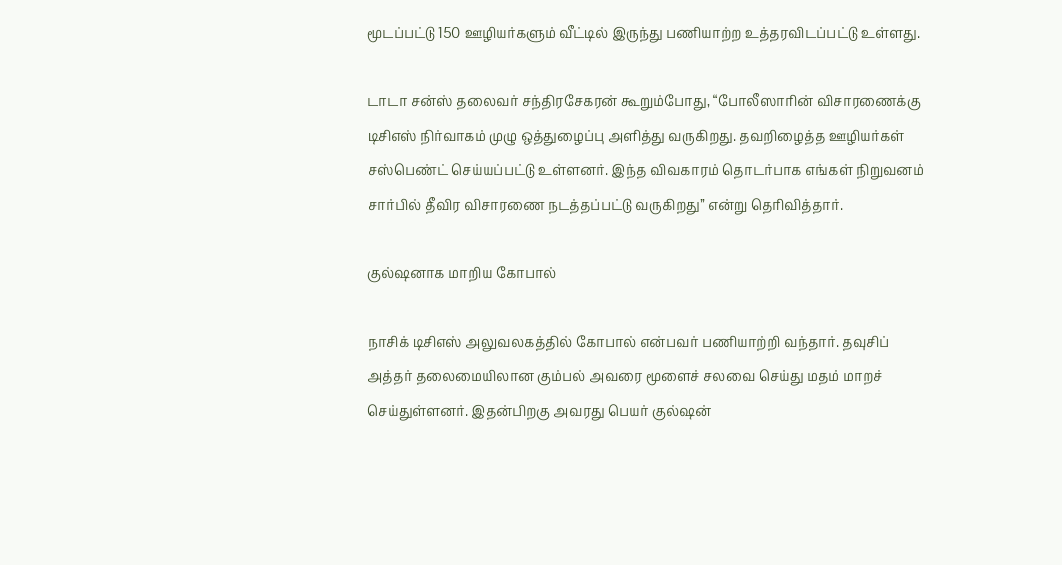மூடப்பட்டு 150 ஊழியர்களும் வீட்டில் இருந்து பணியாற்ற உத்தரவிடப்பட்டு உள்ளது.

டாடா சன்ஸ் தலைவர் சந்திரசேகரன் கூறும்போது, “போலீஸாரின் விசாரணைக்கு டிசிஎஸ் நிர்வாகம் முழு ஒத்துழைப்பு அளித்து வருகிறது. தவறிழைத்த ஊழியர்கள் சஸ்பெண்ட் செய்யப்பட்டு உள்ளனர். இந்த விவகாரம் தொடர்பாக எங்கள் நிறுவனம் சார்பில் தீவிர விசாரணை நடத்தப்பட்டு வருகிறது’’ என்று தெரிவித்தார்.

குல்ஷனாக மாறிய கோபால்

நாசிக் டிசிஎஸ் அலுவலகத்தில் கோபால் என்பவர் பணியாற்றி வந்தார். தவுசிப் அத்தர் தலைமையிலான கும்பல் அவரை மூளைச் சலவை செய்து மதம் மாறச் செய்துள்ளனர். இதன்பிறகு அவரது பெயர் குல்ஷன்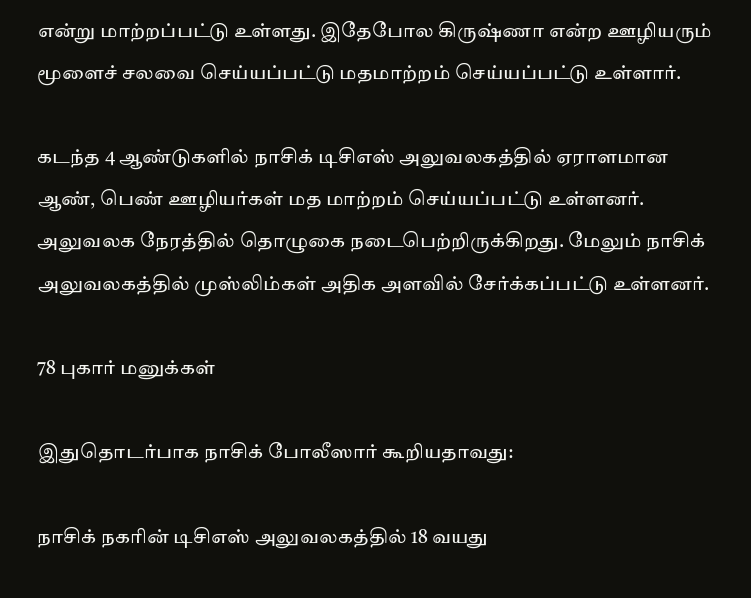என்று மாற்றப்பட்டு உள்ளது. இதேபோல கிருஷ்ணா என்ற ஊழியரும் மூளைச் சலவை செய்யப்பட்டு மதமாற்றம் செய்யப்பட்டு உள்ளார்.

கடந்த 4 ஆண்டுகளில் நாசிக் டிசிஎஸ் அலுவலகத்தில் ஏராளமான ஆண், பெண் ஊழியர்கள் மத மாற்றம் செய்யப்பட்டு உள்ளனர். அலுவலக நேரத்தில் தொழுகை நடைபெற்றிருக்கிறது. மேலும் நாசிக் அலுவலகத்தில் முஸ்லிம்கள் அதிக அளவில் சேர்க்கப்பட்டு உள்ளனர்.

78 புகார் மனுக்கள்

இதுதொடர்பாக நாசிக் போலீஸார் கூறியதாவது:

நாசிக் நகரின் டிசிஎஸ் அலுவலகத்தில் 18 வயது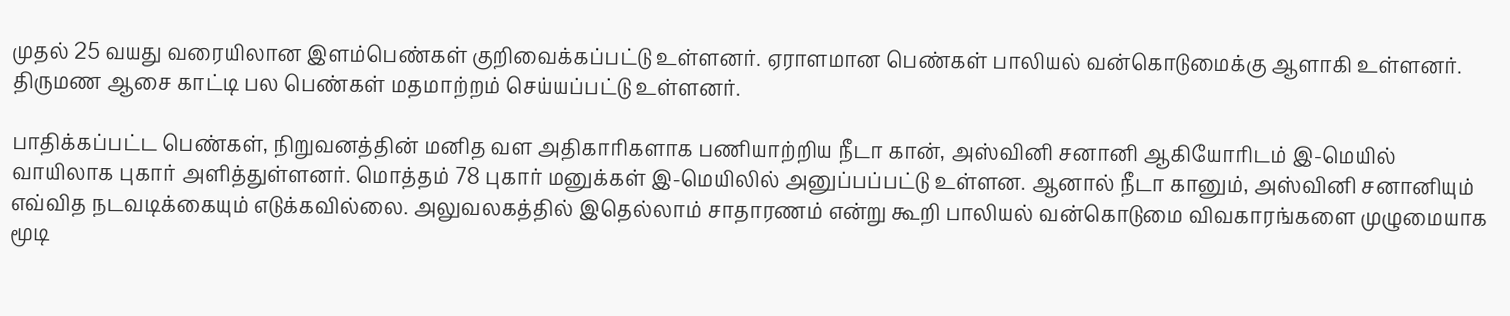முதல் 25 வயது வரையிலான இளம்பெண்கள் குறிவைக்கப்பட்டு உள்ளனர். ஏராளமான பெண்கள் பாலியல் வன்கொடுமைக்கு ஆளாகி உள்ளனர். திருமண ஆசை காட்டி பல பெண்கள் மதமாற்றம் செய்யப்பட்டு உள்ளனர்.

பாதிக்கப்பட்ட பெண்கள், நிறுவனத்தின் மனித வள அதிகாரிகளாக பணியாற்றிய நீடா கான், அஸ்வினி சனானி ஆகியோரிடம் இ-மெயில் வாயிலாக புகார் அளித்துள்ளனர். மொத்தம் 78 புகார் மனுக்கள் இ-மெயிலில் அனுப்பப்பட்டு உள்ளன. ஆனால் நீடா கானும், அஸ்வினி சனானியும் எவ்வித நடவடிக்கையும் எடுக்கவில்லை. அலுவலகத்தில் இதெல்லாம் சாதாரணம் என்று கூறி பாலியல் வன்கொடுமை விவகாரங்களை முழுமையாக மூடி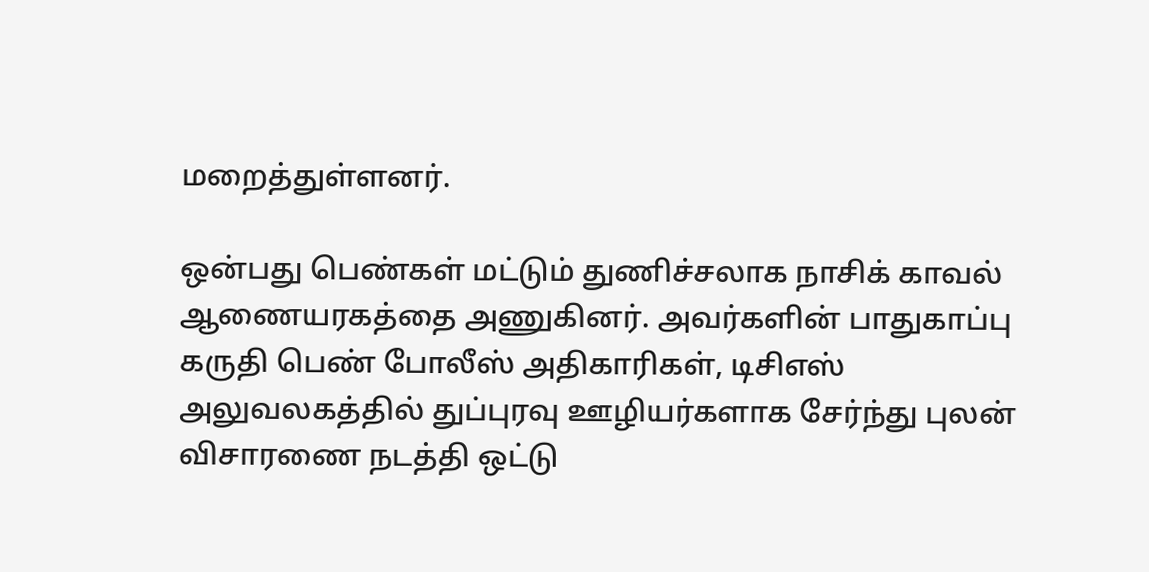மறைத்துள்ளனர்.

ஒன்பது பெண்கள் மட்டும் துணிச்சலாக நாசிக் காவல் ஆணையரகத்தை அணுகினர். அவர்களின் பாதுகாப்பு கருதி பெண் போலீஸ் அதிகாரிகள், டிசிஎஸ் அலுவலகத்தில் துப்புரவு ஊழியர்களாக சேர்ந்து புலன் விசாரணை நடத்தி ஒட்டு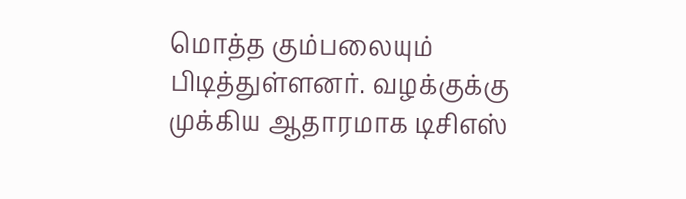மொத்த கும்பலையும் பிடித்துள்ளனர். வழக்குக்கு முக்கிய ஆதாரமாக டிசிஎஸ்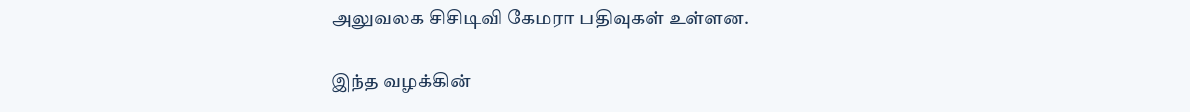அலுவலக சிசிடிவி கேமரா பதிவுகள் உள்ளன.

இந்த வழக்கின்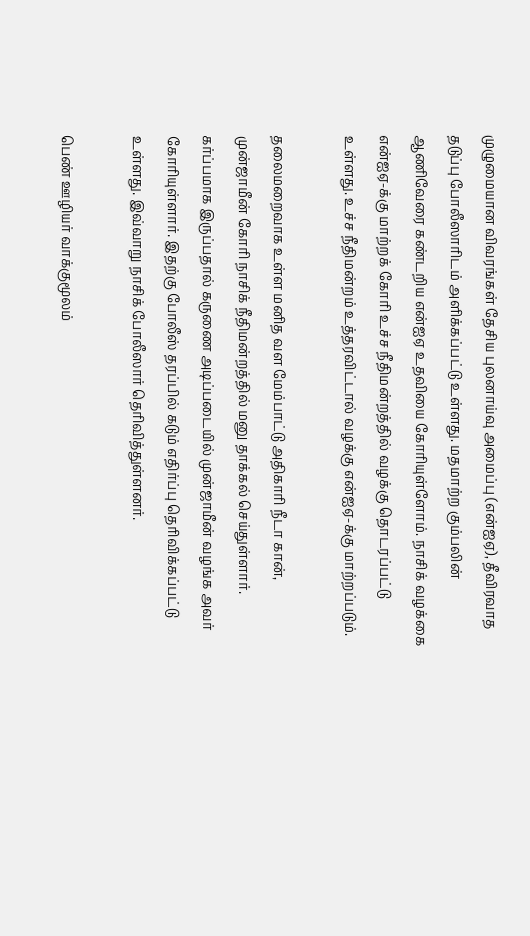முழுமையான விவரங்கள் தேசிய புலனாய்வு அமைப்பு (என்ஐஏ), தீவிரவாத தடுப்பு போலீஸாரிடம் அளிக்கப்பட்டு உள்ளது. மதமாற்ற கும்பலின் ஆணிவேரை கண்டறிய என்ஐஏ உதவியை கோரியுள்ளோம். நாசிக் வழக்கை என்ஐஏ-க்கு மாற்றக் கோரி உச்ச நீதிமன்றத்தில் வழக்கு தொடரப்பட்டு உள்ளது. உச்ச நீதிமன்றம் உத்தரவிட்டால் வழக்கு என்ஐஏ-க்கு மாற்றப்படும்.

தலைமறைவாக உள்ள மனித வள மேம்பாட்டு அதிகாரி நீடா கான், முன்ஜாமீன் கோரி நாசிக் நீதிமன்றத்தில் மனு தாக்கல் செய்துள்ளார். கர்ப்பமாக இருப்பதால் கருணை அடிப்படையில் முன்ஜாமீன் வழங்க அவர் கோரியுள்ளார். இதற்கு போலீஸ் தரப்பில் கடும் எதிர்ப்பு தெரிவிக்கப்பட்டு உள்ளது. இவ்வாறு நாசிக் போலீஸார் தெரிவித்துள்ளனர்.

பெண் ஊழியர் வாக்குமூலம்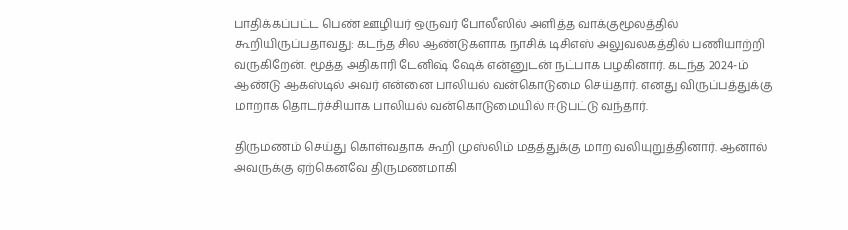பாதிக்கப்பட்ட பெண் ஊழியர் ஒருவர் போலீஸில் அளித்த வாக்குமூலத்தில் கூறியிருப்பதாவது: கடந்த சில ஆண்டுகளாக நாசிக் டிசிஎஸ் அலுவலகத்தில் பணியாற்றி வருகிறேன். மூத்த அதிகாரி டேனிஷ் ஷேக் என்னுடன் நட்பாக பழகினார். கடந்த 2024-ம் ஆண்டு ஆகஸ்டில் அவர் என்னை பாலியல் வன்கொடுமை செய்தார். எனது விருப்பத்துக்கு மாறாக தொடர்ச்சியாக பாலியல் வன்கொடுமையில் ஈடுபட்டு வந்தார்.

திருமணம் செய்து கொள்வதாக கூறி முஸ்லிம் மதத்துக்கு மாற வலியுறுத்தினார். ஆனால் அவருக்கு ஏற்கெனவே திருமணமாகி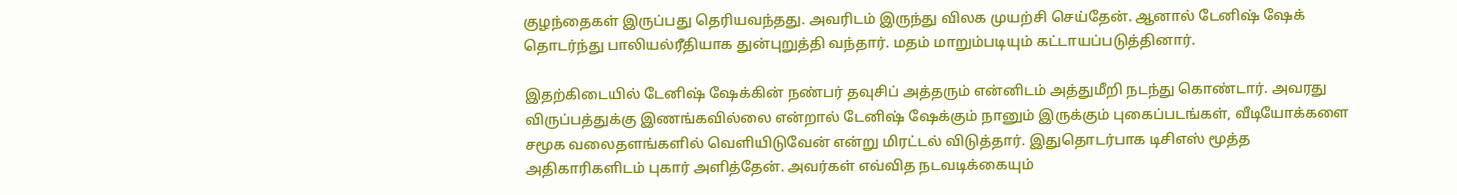குழந்தைகள் இருப்பது தெரியவந்தது. அவரிடம் இருந்து விலக முயற்சி செய்தேன். ஆனால் டேனிஷ் ஷேக் தொடர்ந்து பாலியல்ரீதியாக துன்புறுத்தி வந்தார். மதம் மாறும்படியும் கட்டாயப்படுத்தினார்.

இதற்கிடையில் டேனிஷ் ஷேக்கின் நண்பர் தவுசிப் அத்தரும் என்னிடம் அத்துமீறி நடந்து கொண்டார். அவரது விருப்பத்துக்கு இணங்கவில்லை என்றால் டேனிஷ் ஷேக்கும் நானும் இருக்கும் புகைப்படங்கள், வீடியோக்களை சமூக வலைதளங்களில் வெளியிடுவேன் என்று மிரட்டல் விடுத்தார். இதுதொடர்பாக டிசிஎஸ் மூத்த அதிகாரிகளிடம் புகார் அளித்தேன். அவர்கள் எவ்வித நடவடிக்கையும்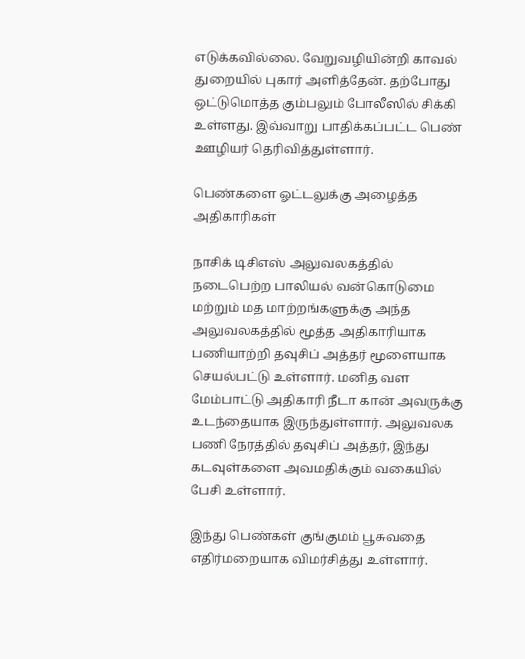எடுக்கவில்லை. வேறுவழியின்றி காவல் துறையில் புகார் அளித்தேன். தற்போது ஒட்டுமொத்த கும்பலும் போலீஸில் சிக்கி உள்ளது. இவ்வாறு பாதிக்கப்பட்ட பெண் ஊழியர் தெரிவித்துள்ளார்.

பெண்களை ஓட்டலுக்கு அழைத்த அதிகாரிகள்

நாசிக் டிசிஎஸ் அலுவலகத்தில் நடைபெற்ற பாலியல் வன்கொடுமை மற்றும் மத மாற்றங்களுக்கு அந்த அலுவலகத்தில் மூத்த அதிகாரியாக பணியாற்றி தவுசிப் அத்தர் மூளையாக செயல்பட்டு உள்ளார். மனித வள மேம்பாட்டு அதிகாரி நீடா கான் அவருக்கு உடந்தையாக இருந்துள்ளார். அலுவலக பணி நேரத்தில் தவுசிப் அத்தர், இந்து கடவுள்களை அவமதிக்கும் வகையில் பேசி உள்ளார்.

இந்து பெண்கள் குங்குமம் பூசுவதை எதிர்மறையாக விமர்சித்து உள்ளார்.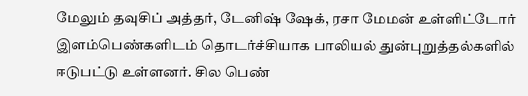மேலும் தவுசிப் அத்தர், டேனிஷ் ஷேக், ரசா மேமன் உள்ளிட்டோர் இளம்பெண்களிடம் தொடர்ச்சியாக பாலியல் துன்புறுத்தல்களில் ஈடுபட்டு உள்ளனர். சில பெண்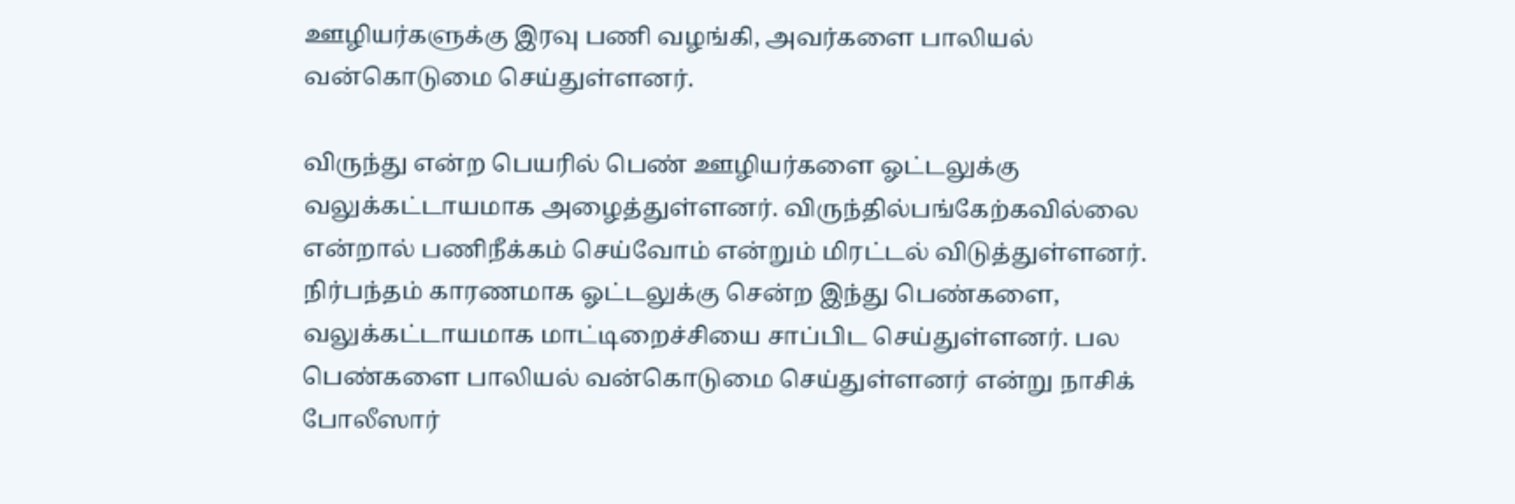ஊழியர்களுக்கு இரவு பணி வழங்கி, அவர்களை பாலியல் வன்கொடுமை செய்துள்ளனர்.

விருந்து என்ற பெயரில் பெண் ஊழியர்களை ஓட்டலுக்கு வலுக்கட்டாயமாக அழைத்துள்ளனர். விருந்தில்பங்கேற்கவில்லை என்றால் பணிநீக்கம் செய்வோம் என்றும் மிரட்டல் விடுத்துள்ளனர். நிர்பந்தம் காரணமாக ஓட்டலுக்கு சென்ற இந்து பெண்களை, வலுக்கட்டாயமாக மாட்டிறைச்சியை சாப்பிட செய்துள்ளனர். பல பெண்களை பாலியல் வன்கொடுமை செய்துள்ளனர் என்று நாசிக் போலீஸார்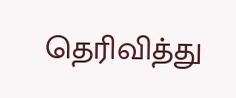தெரிவித்து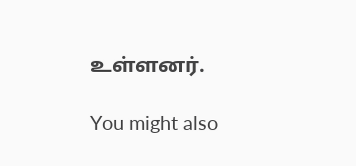உள்ளனர்.

You might also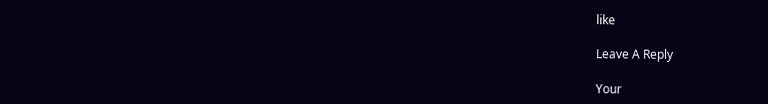like

Leave A Reply

Your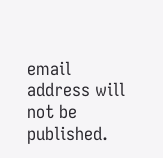email address will not be published.